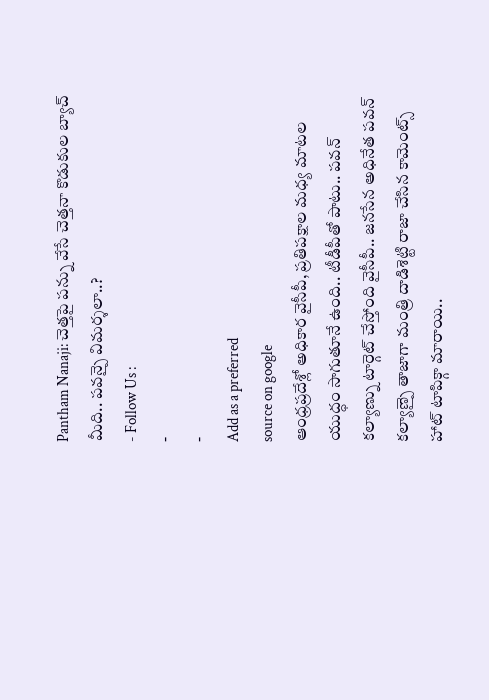Pantham Nanaji: చెత్తపై పన్ను వేసే చెత్తనా కొడుకుల బ్యాచ్ మీది.. పవన్పై విమర్శలా..?
- Follow Us :
-
-
Add as a preferred
source on google
ఆంధ్రప్రదేశ్లో అధికార వైసీపీ, ప్రతిపక్షాల మధ్య మాటల యుద్ధం సాగుతూనే ఉంది.. టీడీపీతో పాటు.. పవన్ కల్యాణ్ను టార్గెట్ చేస్తోంది వైసీపీ.. జనసేన అధినేత పవన్ కల్యాణ్పై తాజాగా మంత్రి దాడిశెట్టి రాజా చేసిన కామెంట్స్ హాట్ టాపిక్గా మారాయి..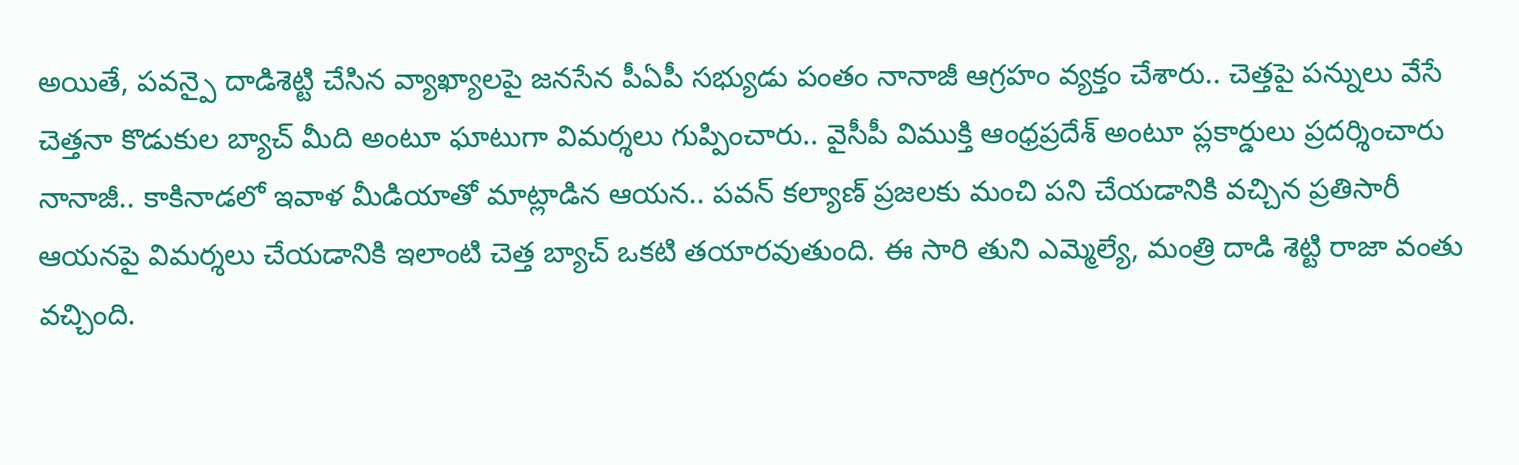అయితే, పవన్పై దాడిశెట్టి చేసిన వ్యాఖ్యాలపై జనసేన పీఏపీ సభ్యుడు పంతం నానాజీ ఆగ్రహం వ్యక్తం చేశారు.. చెత్తపై పన్నులు వేసే చెత్తనా కొడుకుల బ్యాచ్ మీది అంటూ ఘాటుగా విమర్శలు గుప్పించారు.. వైసీపీ విముక్తి ఆంధ్రప్రదేశ్ అంటూ ప్లకార్డులు ప్రదర్శించారు నానాజీ.. కాకినాడలో ఇవాళ మీడియాతో మాట్లాడిన ఆయన.. పవన్ కల్యాణ్ ప్రజలకు మంచి పని చేయడానికి వచ్చిన ప్రతిసారీ ఆయనపై విమర్శలు చేయడానికి ఇలాంటి చెత్త బ్యాచ్ ఒకటి తయారవుతుంది. ఈ సారి తుని ఎమ్మెల్యే, మంత్రి దాడి శెట్టి రాజా వంతు వచ్చింది.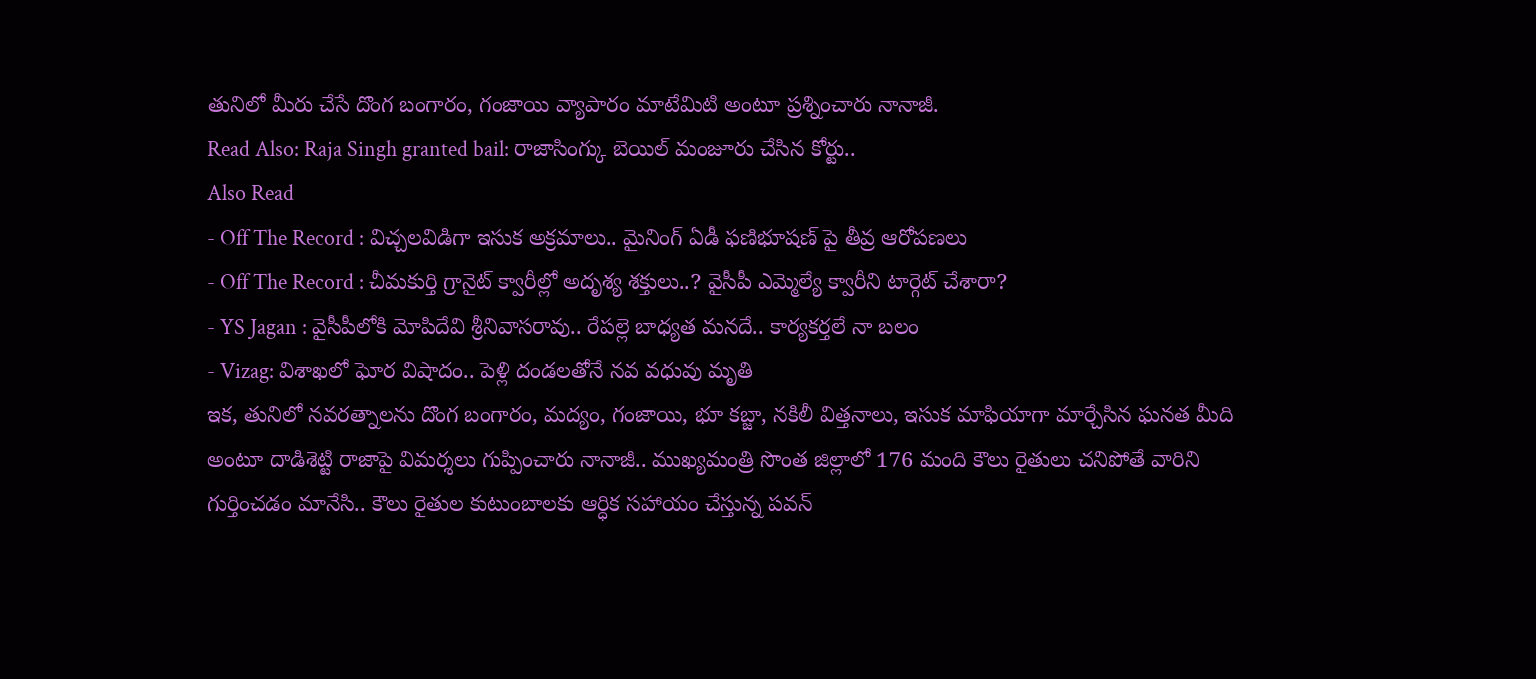తునిలో మీరు చేసే దొంగ బంగారం, గంజాయి వ్యాపారం మాటేమిటి అంటూ ప్రశ్నించారు నానాజీ.
Read Also: Raja Singh granted bail: రాజాసింగ్కు బెయిల్ మంజూరు చేసిన కోర్టు..
Also Read
- Off The Record : విచ్చలవిడిగా ఇసుక అక్రమాలు.. మైనింగ్ ఏడీ ఫణిభూషణ్ పై తీవ్ర ఆరోపణలు
- Off The Record : చీమకుర్తి గ్రానైట్ క్వారీల్లో అదృశ్య శక్తులు..? వైసీపీ ఎమ్మెల్యే క్వారీని టార్గెట్ చేశారా?
- YS Jagan : వైసీపీలోకి మోపిదేవి శ్రీనివాసరావు.. రేపల్లె బాధ్యత మనదే.. కార్యకర్తలే నా బలం
- Vizag: విశాఖలో ఘోర విషాదం.. పెళ్లి దండలతోనే నవ వధువు మృతి
ఇక, తునిలో నవరత్నాలను దొంగ బంగారం, మద్యం, గంజాయి, భూ కబ్జా, నకిలీ విత్తనాలు, ఇసుక మాఫియాగా మార్చేసిన ఘనత మీది అంటూ దాడిశెట్టి రాజాపై విమర్శలు గుప్పించారు నానాజీ.. ముఖ్యమంత్రి సొంత జిల్లాలో 176 మంది కౌలు రైతులు చనిపోతే వారిని గుర్తించడం మానేసి.. కౌలు రైతుల కుటుంబాలకు ఆర్ధిక సహాయం చేస్తున్న పవన్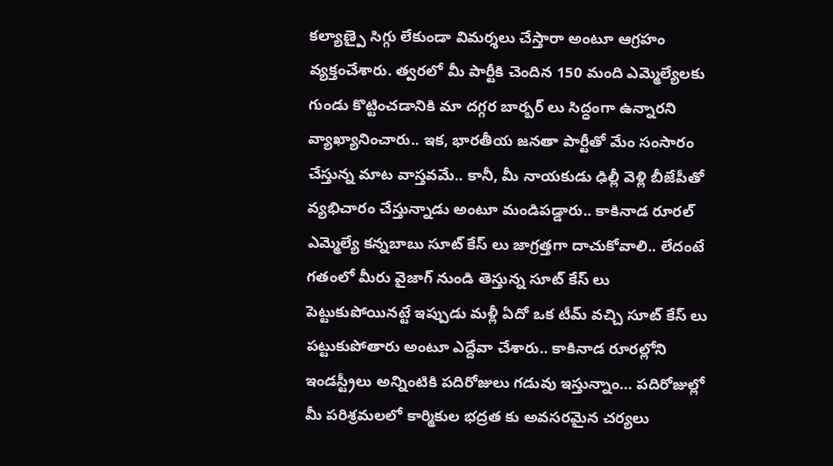కల్యాణ్పై సిగ్గు లేకుండా విమర్శలు చేస్తారా అంటూ ఆగ్రహం వ్యక్తంచేశారు. త్వరలో మీ పార్టీకి చెందిన 150 మంది ఎమ్మెల్యేలకు గుండు కొట్టించడానికి మా దగ్గర బార్బర్ లు సిద్ధంగా ఉన్నారని వ్యాఖ్యానించారు.. ఇక, భారతీయ జనతా పార్టీతో మేం సంసారం చేస్తున్న మాట వాస్తవమే.. కానీ, మీ నాయకుడు ఢిల్లీ వెళ్లి బీజేపీతో వ్యభిచారం చేస్తున్నాడు అంటూ మండిపడ్డారు.. కాకినాడ రూరల్ ఎమ్మెల్యే కన్నబాబు సూట్ కేస్ లు జాగ్రత్తగా దాచుకోవాలి.. లేదంటే గతంలో మీరు వైజాగ్ నుండి తెస్తున్న సూట్ కేస్ లు పెట్టుకుపోయినట్టే ఇప్పుడు మళ్లీ ఏదో ఒక టీమ్ వచ్చి సూట్ కేస్ లు పట్టుకుపోతారు అంటూ ఎద్దేవా చేశారు.. కాకినాడ రూరల్లోని ఇండస్ట్రీలు అన్నింటికి పదిరోజులు గడువు ఇస్తున్నాం… పదిరోజుల్లో మీ పరిశ్రమలలో కార్మికుల భద్రత కు అవసరమైన చర్యలు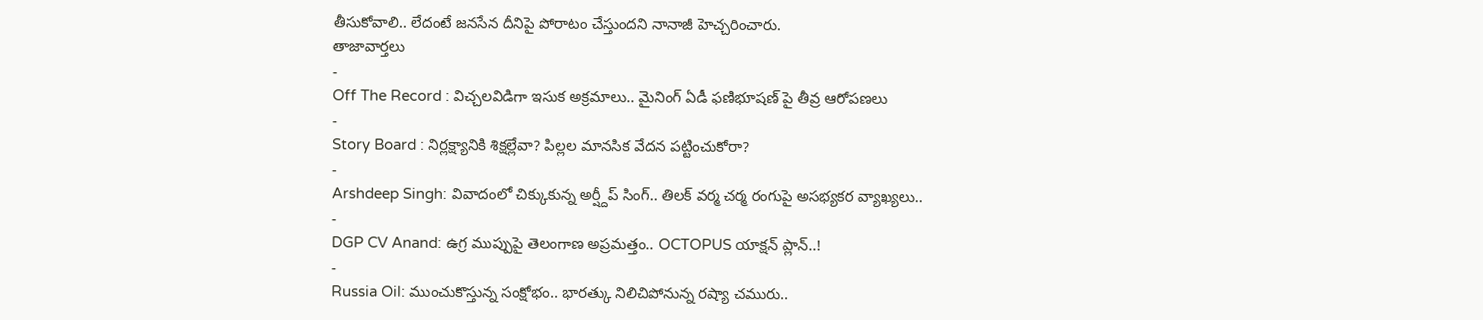తీసుకోవాలి.. లేదంటే జనసేన దీనిపై పోరాటం చేస్తుందని నానాజీ హెచ్చరించారు.
తాజావార్తలు
-
Off The Record : విచ్చలవిడిగా ఇసుక అక్రమాలు.. మైనింగ్ ఏడీ ఫణిభూషణ్ పై తీవ్ర ఆరోపణలు
-
Story Board : నిర్లక్ష్యానికి శిక్షల్లేవా? పిల్లల మానసిక వేదన పట్టించుకోరా?
-
Arshdeep Singh: వివాదంలో చిక్కుకున్న అర్ష్దీప్ సింగ్.. తిలక్ వర్మ చర్మ రంగుపై అసభ్యకర వ్యాఖ్యలు..
-
DGP CV Anand: ఉగ్ర ముప్పుపై తెలంగాణ అప్రమత్తం.. OCTOPUS యాక్షన్ ప్లాన్..!
-
Russia Oil: ముంచుకొస్తున్న సంక్షోభం.. భారత్కు నిలిచిపోనున్న రష్యా చమురు..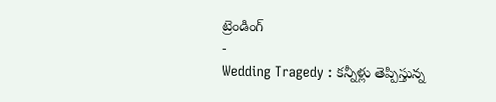ట్రెండింగ్
-
Wedding Tragedy : కన్నీళ్లు తెప్పిస్తున్న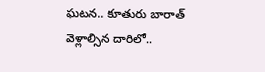ఘటన.. కూతురు బారాత్ వెళ్లాల్సిన దారిలో..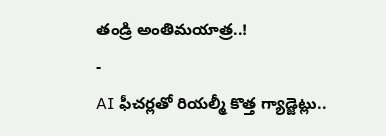తండ్రి అంతిమయాత్ర..!
-
AI ఫీచర్లతో రియల్మీ కొత్త గ్యాడ్జెట్లు..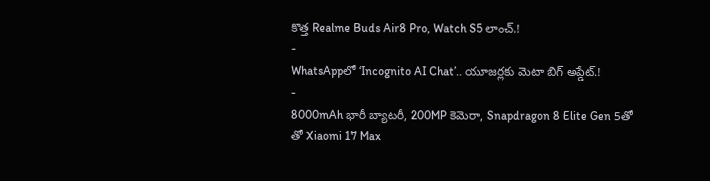కొత్త Realme Buds Air8 Pro, Watch S5 లాంచ్.!
-
WhatsAppలో ‘Incognito AI Chat’.. యూజర్లకు మెటా బిగ్ అప్డేట్.!
-
8000mAh భారీ బ్యాటరీ, 200MP కెమెరా, Snapdragon 8 Elite Gen 5తో తో Xiaomi 17 Max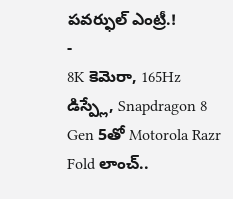పవర్ఫుల్ ఎంట్రీ.!
-
8K కెమెరా, 165Hz డిస్ప్లే, Snapdragon 8 Gen 5తో Motorola Razr Fold లాంచ్..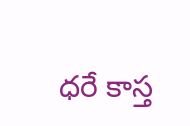ధరే కాస్త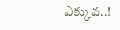ఎక్కువ..!